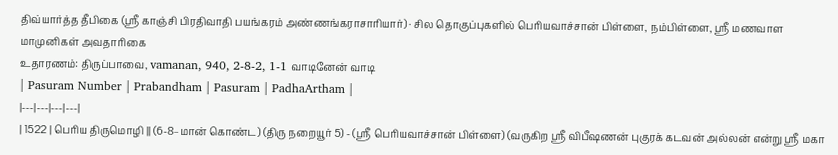திவ்யார்த்த தீபிகை (ஸ்ரீ காஞ்சி பிரதிவாதி பயங்கரம் அண்ணங்கராசாரியார்) · சில தொகுப்புகளில் பெரியவாச்சான் பிள்ளை, நம்பிள்ளை, ஸ்ரீ மணவாள மாமுனிகள் அவதாரிகை
உதாரணம்: திருப்பாவை, vamanan, 940, 2-8-2, 1-1 வாடினேன் வாடி
| Pasuram Number | Prabandham | Pasuram | PadhaArtham |
|---|---|---|---|
| 1522 | பெரிய திருமொழி || (6-8–மான் கொண்ட) (திரு நறையூர் 5) - (ஸ்ரீ பெரியவாச்சான் பிள்ளை) (வருகிற ஸ்ரீ விபீஷணன் புகுரக் கடவன் அல்லன் என்று ஸ்ரீ மகா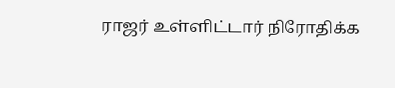ராஜர் உள்ளிட்டார் நிரோதிக்க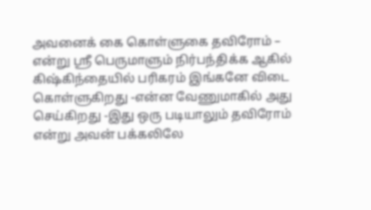அவனைக் கை கொள்ளுகை தவிரோம் – என்று ஸ்ரீ பெருமாளும் நிர்பந்திக்க ஆகில் கிஷ்கிந்தையில் பரிகரம் இங்கனே விடை கொள்ளுகிறது -என்ன வேணுமாகில் அது செய்கிறது -இது ஒரு படியாலும் தவிரோம் என்று அவன் பக்கலிலே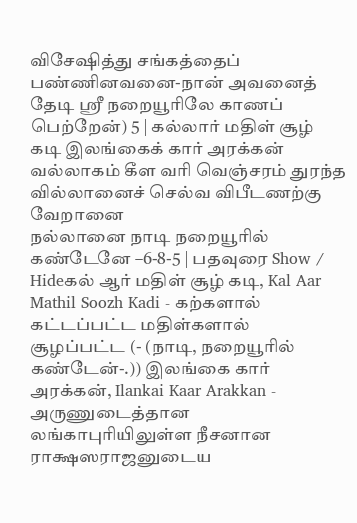விசேஷித்து சங்கத்தைப் பண்ணினவனை-நான் அவனைத் தேடி ஸ்ரீ நறையூரிலே காணப் பெற்றேன்) 5 | கல்லார் மதிள் சூழ் கடி இலங்கைக் கார் அரக்கன்
வல்லாகம் கீள வரி வெஞ்சரம் துரந்த
வில்லானைச் செல்வ விபீடணற்கு வேறானை
நல்லானை நாடி நறையூரில் கண்டேனே –6-8-5 | பதவுரை Show / Hideகல் ஆர் மதிள் சூழ் கடி, Kal Aar Mathil Soozh Kadi - கற்களால் கட்டப்பட்ட மதிள்களால் சூழப்பட்ட (- (நாடி, நறையூரில் கண்டேன்-.)) இலங்கை கார் அரக்கன், Ilankai Kaar Arakkan - அருணுடைத்தான லங்காபுரியிலுள்ள நீசனான ராக்ஷஸராஜனுடைய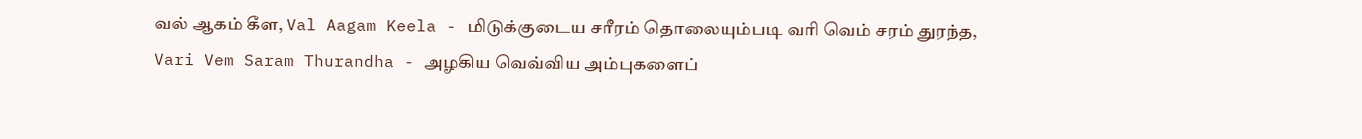வல் ஆகம் கீள, Val Aagam Keela - மிடுக்குடைய சரீரம் தொலையும்படி வரி வெம் சரம் துரந்த, Vari Vem Saram Thurandha - அழகிய வெவ்விய அம்புகளைப்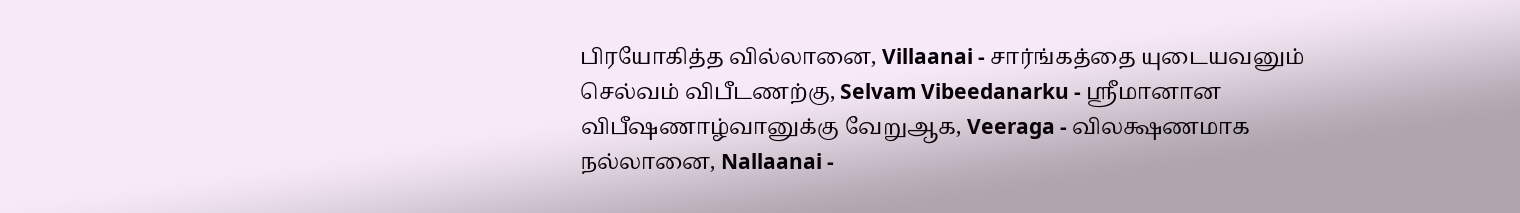பிரயோகித்த வில்லானை, Villaanai - சார்ங்கத்தை யுடையவனும் செல்வம் விபீடணற்கு, Selvam Vibeedanarku - ஸ்ரீமானான விபீஷணாழ்வானுக்கு வேறுஆக, Veeraga - விலக்ஷணமாக நல்லானை, Nallaanai -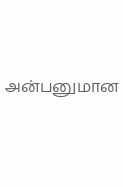அன்பனுமான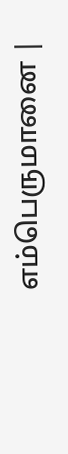எம்பெருமானை |